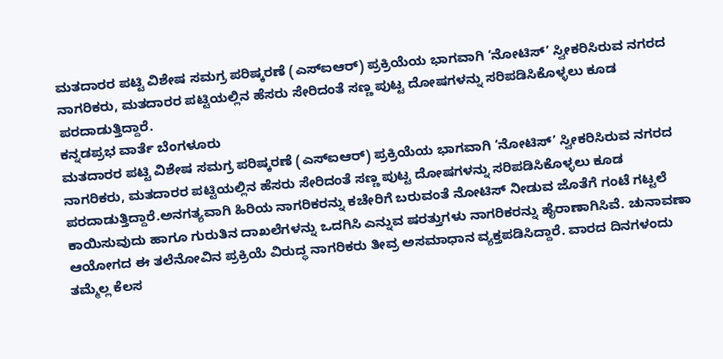ಮತದಾರರ ಪಟ್ಟಿ ವಿಶೇಷ ಸಮಗ್ರ ಪರಿಷ್ಕರಣೆ (ಎಸ್ಐಆರ್) ಪ್ರಕ್ರಿಯೆಯ ಭಾಗವಾಗಿ ‘ನೋಟಿಸ್’ ಸ್ವೀಕರಿಸಿರುವ ನಗರದ ನಾಗರಿಕರು, ಮತದಾರರ ಪಟ್ಟಿಯಲ್ಲಿನ ಹೆಸರು ಸೇರಿದಂತೆ ಸಣ್ಣ ಪುಟ್ಟ ದೋಷಗಳನ್ನು ಸರಿಪಡಿಸಿಕೊಳ್ಳಲು ಕೂಡ ಪರದಾಡುತ್ತಿದ್ದಾರೆ.
ಕನ್ನಡಪ್ರಭ ವಾರ್ತೆ ಬೆಂಗಳೂರು
ಮತದಾರರ ಪಟ್ಟಿ ವಿಶೇಷ ಸಮಗ್ರ ಪರಿಷ್ಕರಣೆ (ಎಸ್ಐಆರ್) ಪ್ರಕ್ರಿಯೆಯ ಭಾಗವಾಗಿ ‘ನೋಟಿಸ್’ ಸ್ವೀಕರಿಸಿರುವ ನಗರದ ನಾಗರಿಕರು, ಮತದಾರರ ಪಟ್ಟಿಯಲ್ಲಿನ ಹೆಸರು ಸೇರಿದಂತೆ ಸಣ್ಣ ಪುಟ್ಟ ದೋಷಗಳನ್ನು ಸರಿಪಡಿಸಿಕೊಳ್ಳಲು ಕೂಡ ಪರದಾಡುತ್ತಿದ್ದಾರೆ.ಅನಗತ್ಯವಾಗಿ ಹಿರಿಯ ನಾಗರಿಕರನ್ನು ಕಚೇರಿಗೆ ಬರುವಂತೆ ನೋಟಿಸ್ ನೀಡುವ ಜೊತೆಗೆ ಗಂಟೆ ಗಟ್ಟಲೆ ಕಾಯಿಸುವುದು ಹಾಗೂ ಗುರುತಿನ ದಾಖಲೆಗಳನ್ನು ಒದಗಿಸಿ ಎನ್ನುವ ಷರತ್ತುಗಳು ನಾಗರಿಕರನ್ನು ಹೈರಾಣಾಗಿಸಿವೆ. ಚುನಾವಣಾ ಆಯೋಗದ ಈ ತಲೆನೋವಿನ ಪ್ರಕ್ರಿಯೆ ವಿರುದ್ಧ ನಾಗರಿಕರು ತೀವ್ರ ಅಸಮಾಧಾನ ವ್ಯಕ್ತಪಡಿಸಿದ್ದಾರೆ. ವಾರದ ದಿನಗಳಂದು ತಮ್ಮೆಲ್ಲ ಕೆಲಸ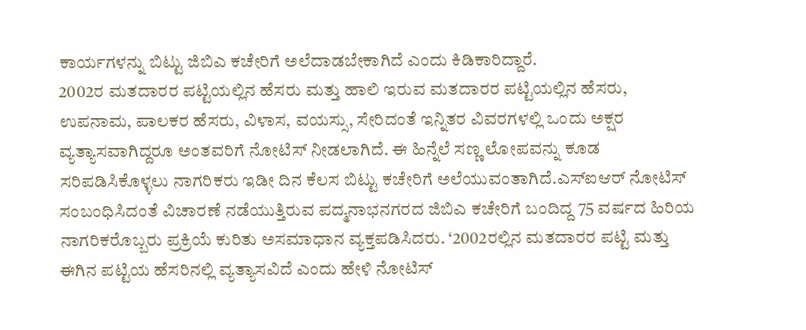ಕಾರ್ಯಗಳನ್ನು ಬಿಟ್ಟು ಜಿಬಿಎ ಕಚೇರಿಗೆ ಅಲೆದಾಡಬೇಕಾಗಿದೆ ಎಂದು ಕಿಡಿಕಾರಿದ್ದಾರೆ.
2002ರ ಮತದಾರರ ಪಟ್ಟಿಯಲ್ಲಿನ ಹೆಸರು ಮತ್ತು ಹಾಲಿ ಇರುವ ಮತದಾರರ ಪಟ್ಟಿಯಲ್ಲಿನ ಹೆಸರು, ಉಪನಾಮ, ಪಾಲಕರ ಹೆಸರು, ವಿಳಾಸ, ವಯಸ್ಸು, ಸೇರಿದಂತೆ ಇನ್ನಿತರ ವಿವರಗಳಲ್ಲಿ ಒಂದು ಅಕ್ಷರ ವ್ಯತ್ಯಾಸವಾಗಿದ್ದರೂ ಅಂತವರಿಗೆ ನೋಟಿಸ್ ನೀಡಲಾಗಿದೆ. ಈ ಹಿನ್ನೆಲೆ ಸಣ್ಣ ಲೋಪವನ್ನು ಕೂಡ ಸರಿಪಡಿಸಿಕೊಳ್ಳಲು ನಾಗರಿಕರು ಇಡೀ ದಿನ ಕೆಲಸ ಬಿಟ್ಟು ಕಚೇರಿಗೆ ಅಲೆಯುವಂತಾಗಿದೆ.ಎಸ್ಐಆರ್ ನೋಟಿಸ್ ಸಂಬಂಧಿಸಿದಂತೆ ವಿಚಾರಣೆ ನಡೆಯುತ್ತಿರುವ ಪದ್ಮನಾಭನಗರದ ಜಿಬಿಎ ಕಚೇರಿಗೆ ಬಂದಿದ್ದ 75 ವರ್ಷದ ಹಿರಿಯ ನಾಗರಿಕರೊಬ್ಬರು ಪ್ರಕ್ರಿಯೆ ಕುರಿತು ಅಸಮಾಧಾನ ವ್ಯಕ್ತಪಡಿಸಿದರು. ‘2002ರಲ್ಲಿನ ಮತದಾರರ ಪಟ್ಟಿ ಮತ್ತು ಈಗಿನ ಪಟ್ಟಿಯ ಹೆಸರಿನಲ್ಲಿ ವ್ಯತ್ಯಾಸವಿದೆ ಎಂದು ಹೇಳಿ ನೋಟಿಸ್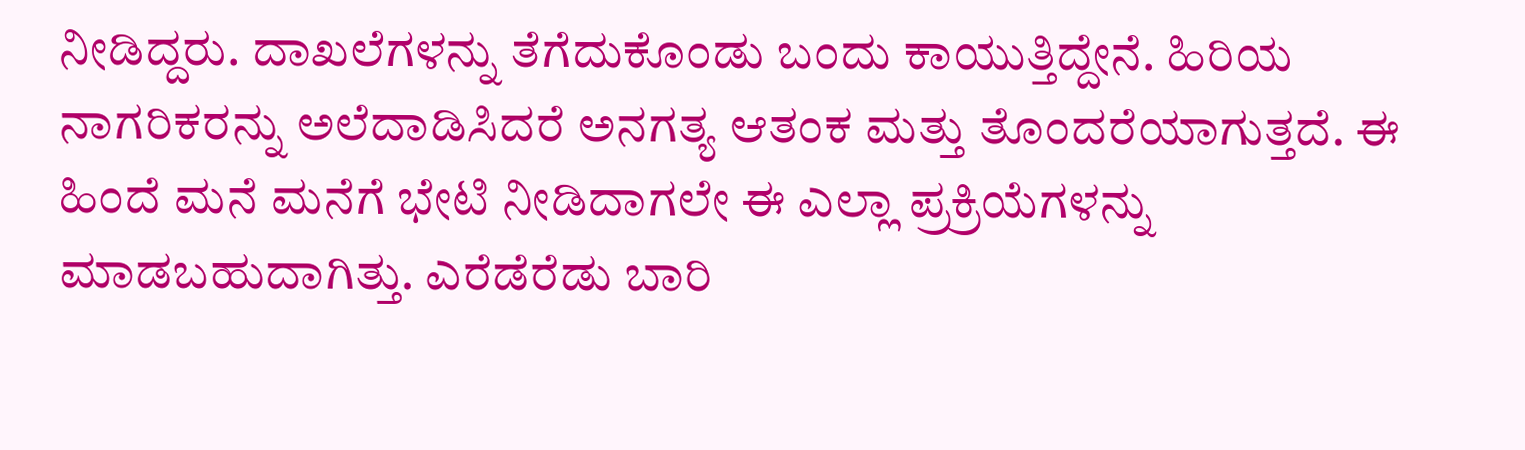ನೀಡಿದ್ದರು. ದಾಖಲೆಗಳನ್ನು ತೆಗೆದುಕೊಂಡು ಬಂದು ಕಾಯುತ್ತಿದ್ದೇನೆ. ಹಿರಿಯ ನಾಗರಿಕರನ್ನು ಅಲೆದಾಡಿಸಿದರೆ ಅನಗತ್ಯ ಆತಂಕ ಮತ್ತು ತೊಂದರೆಯಾಗುತ್ತದೆ. ಈ ಹಿಂದೆ ಮನೆ ಮನೆಗೆ ಭೇಟಿ ನೀಡಿದಾಗಲೇ ಈ ಎಲ್ಲಾ ಪ್ರಕ್ರಿಯೆಗಳನ್ನು ಮಾಡಬಹುದಾಗಿತ್ತು. ಎರೆಡೆರೆಡು ಬಾರಿ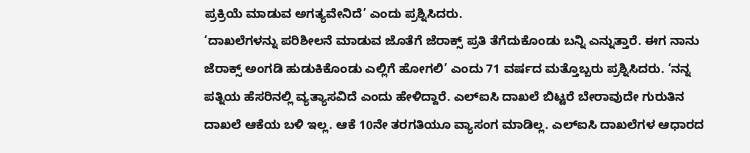ಪ್ರಕ್ರಿಯೆ ಮಾಡುವ ಅಗತ್ಯವೇನಿದೆ’ ಎಂದು ಪ್ರಶ್ನಿಸಿದರು.
‘ದಾಖಲೆಗಳನ್ನು ಪರಿಶೀಲನೆ ಮಾಡುವ ಜೊತೆಗೆ ಜೆರಾಕ್ಸ್ ಪ್ರತಿ ತೆಗೆದುಕೊಂಡು ಬನ್ನಿ ಎನ್ನುತ್ತಾರೆ. ಈಗ ನಾನು ಜೆರಾಕ್ಸ್ ಅಂಗಡಿ ಹುಡುಕಿಕೊಂಡು ಎಲ್ಲಿಗೆ ಹೋಗಲಿ’ ಎಂದು 71 ವರ್ಷದ ಮತ್ತೊಬ್ಬರು ಪ್ರಶ್ನಿಸಿದರು. ‘ನನ್ನ ಪತ್ನಿಯ ಹೆಸರಿನಲ್ಲಿ ವ್ಯತ್ಯಾಸವಿದೆ ಎಂದು ಹೇಳಿದ್ದಾರೆ. ಎಲ್ಐಸಿ ದಾಖಲೆ ಬಿಟ್ಟರೆ ಬೇರಾವುದೇ ಗುರುತಿನ ದಾಖಲೆ ಆಕೆಯ ಬಳಿ ಇಲ್ಲ. ಆಕೆ 10ನೇ ತರಗತಿಯೂ ವ್ಯಾಸಂಗ ಮಾಡಿಲ್ಲ. ಎಲ್ಐಸಿ ದಾಖಲೆಗಳ ಆಧಾರದ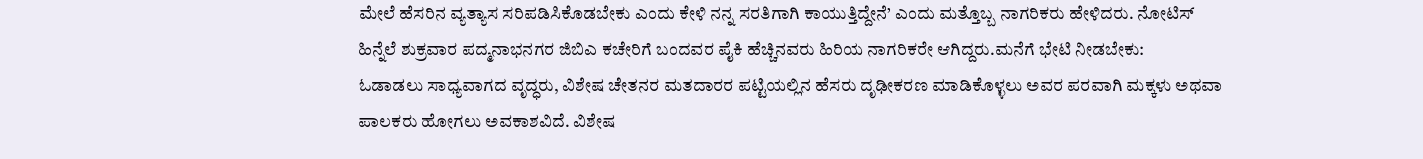ಮೇಲೆ ಹೆಸರಿನ ವ್ಯತ್ಯಾಸ ಸರಿಪಡಿಸಿಕೊಡಬೇಕು ಎಂದು ಕೇಳಿ ನನ್ನ ಸರತಿಗಾಗಿ ಕಾಯುತ್ತಿದ್ದೇನೆ’ ಎಂದು ಮತ್ತೊಬ್ಬ ನಾಗರಿಕರು ಹೇಳಿದರು. ನೋಟಿಸ್ ಹಿನ್ನೆಲೆ ಶುಕ್ರವಾರ ಪದ್ಮನಾಭನಗರ ಜಿಬಿಎ ಕಚೇರಿಗೆ ಬಂದವರ ಪೈಕಿ ಹೆಚ್ಚಿನವರು ಹಿರಿಯ ನಾಗರಿಕರೇ ಆಗಿದ್ದರು.ಮನೆಗೆ ಭೇಟಿ ನೀಡಬೇಕು:
ಓಡಾಡಲು ಸಾಧ್ಯವಾಗದ ವೃದ್ಧರು, ವಿಶೇಷ ಚೇತನರ ಮತದಾರರ ಪಟ್ಟಿಯಲ್ಲಿನ ಹೆಸರು ದೃಢೀಕರಣ ಮಾಡಿಕೊಳ್ಳಲು ಅವರ ಪರವಾಗಿ ಮಕ್ಕಳು ಅಥವಾ ಪಾಲಕರು ಹೋಗಲು ಅವಕಾಶವಿದೆ. ವಿಶೇಷ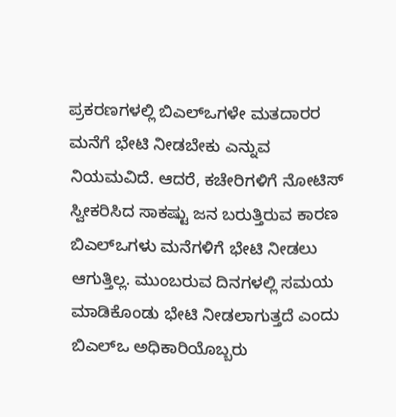ಪ್ರಕರಣಗಳಲ್ಲಿ ಬಿಎಲ್ಒಗಳೇ ಮತದಾರರ ಮನೆಗೆ ಭೇಟಿ ನೀಡಬೇಕು ಎನ್ನುವ ನಿಯಮವಿದೆ. ಆದರೆ, ಕಚೇರಿಗಳಿಗೆ ನೋಟಿಸ್ ಸ್ವೀಕರಿಸಿದ ಸಾಕಷ್ಟು ಜನ ಬರುತ್ತಿರುವ ಕಾರಣ ಬಿಎಲ್ಒಗಳು ಮನೆಗಳಿಗೆ ಭೇಟಿ ನೀಡಲು ಆಗುತ್ತಿಲ್ಲ. ಮುಂಬರುವ ದಿನಗಳಲ್ಲಿ ಸಮಯ ಮಾಡಿಕೊಂಡು ಭೇಟಿ ನೀಡಲಾಗುತ್ತದೆ ಎಂದು ಬಿಎಲ್ಒ ಅಧಿಕಾರಿಯೊಬ್ಬರು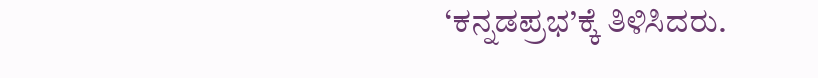‘ಕನ್ನಡಪ್ರಭ’ಕ್ಕೆ ತಿಳಿಸಿದರು.